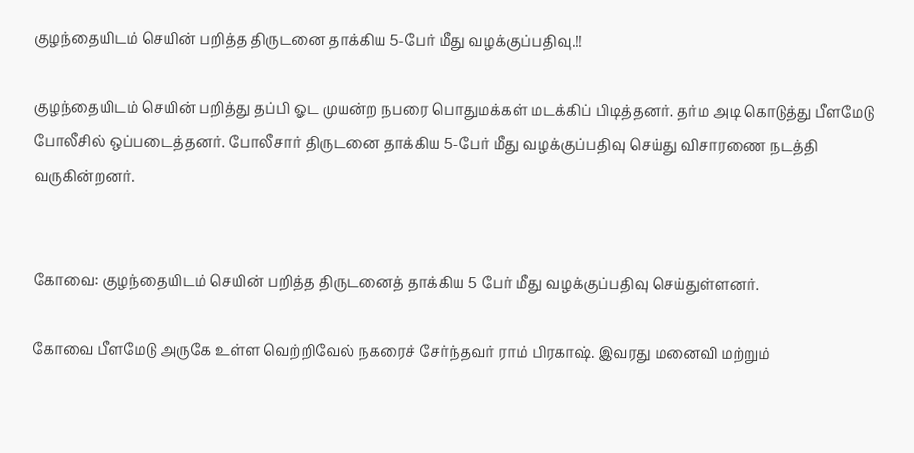குழந்தையிடம் செயின் பறித்த திருடனை தாக்கிய 5-பேர் மீது வழக்குப்பதிவு.!!

குழந்தையிடம் செயின் பறித்து தப்பி ஓட முயன்ற நபரை பொதுமக்கள் மடக்கிப் பிடித்தனர். தர்ம அடி கொடுத்து பீளமேடு போலீசில் ஒப்படைத்தனர். போலீசார் திருடனை தாக்கிய 5-பேர் மீது வழக்குப்பதிவு செய்து விசாரணை நடத்தி வருகின்றனர்.


கோவை: குழந்தையிடம் செயின் பறித்த திருடனைத் தாக்கிய 5 பேர் மீது வழக்குப்பதிவு செய்துள்ளனர்.

கோவை பீளமேடு அருகே உள்ள வெற்றிவேல் நகரைச் சேர்ந்தவர் ராம் பிரகாஷ். இவரது மனைவி மற்றும்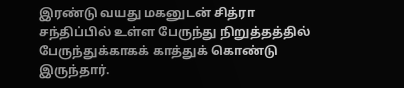இரண்டு வயது மகனுடன் சித்ரா சந்திப்பில் உள்ள பேருந்து நிறுத்தத்தில் பேருந்துக்காகக் காத்துக் கொண்டு இருந்தார்.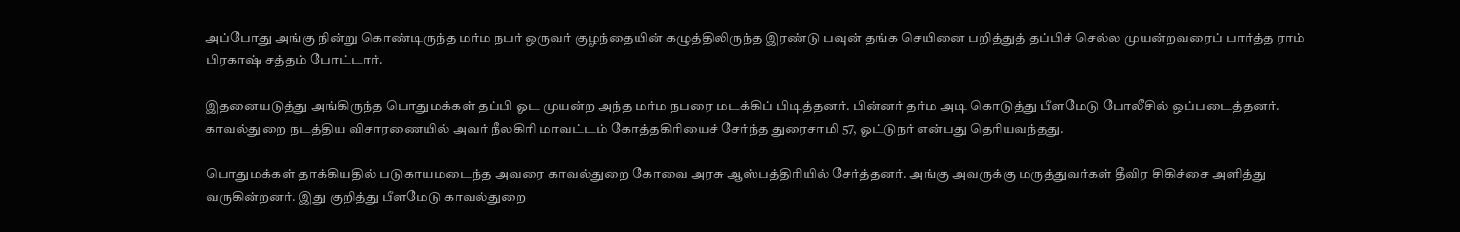அப்போது அங்கு நின்று கொண்டிருந்த மர்ம நபர் ஒருவர் குழந்தையின் கழுத்திலிருந்த இரண்டு பவுன் தங்க செயினை பறித்துத் தப்பிச் செல்ல முயன்றவரைப் பார்த்த ராம் பிரகாஷ் சத்தம் போட்டார்.

இதனையடுத்து அங்கிருந்த பொதுமக்கள் தப்பி ஓட முயன்ற அந்த மர்ம நபரை மடக்கிப் பிடித்தனர். பின்னர் தர்ம அடி கொடுத்து பீளமேடு போலீசில் ஒப்படைத்தனர். காவல்துறை நடத்திய விசாரணையில் அவர் நீலகிரி மாவட்டம் கோத்தகிரியைச் சேர்ந்த துரைசாமி 57, ஓட்டுநர் என்பது தெரியவந்தது.

பொதுமக்கள் தாக்கியதில் படுகாயமடைந்த அவரை காவல்துறை கோவை அரசு ஆஸ்பத்திரியில் சேர்த்தனர். அங்கு அவருக்கு மருத்துவர்கள் தீவிர சிகிச்சை அளித்து வருகின்றனர். இது குறித்து பீளமேடு காவல்துறை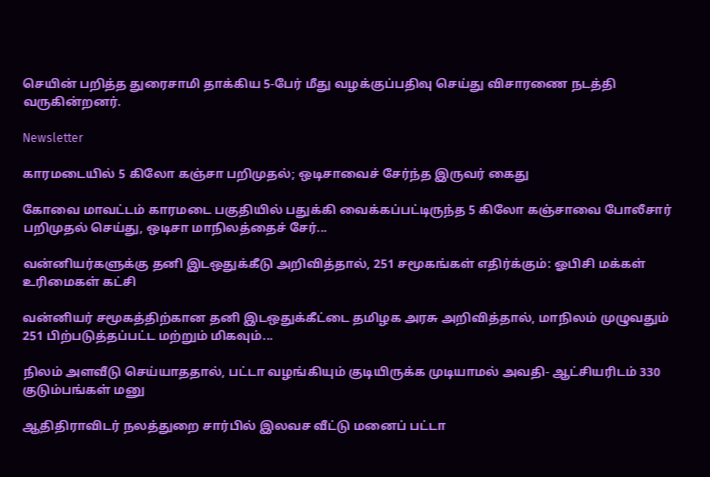செயின் பறித்த துரைசாமி தாக்கிய 5-பேர் மீது வழக்குப்பதிவு செய்து விசாரணை நடத்தி வருகின்றனர்.

Newsletter

காரமடையில் 5 கிலோ கஞ்சா பறிமுதல்; ஒடிசாவைச் சேர்ந்த இருவர் கைது

கோவை மாவட்டம் காரமடை பகுதியில் பதுக்கி வைக்கப்பட்டிருந்த 5 கிலோ கஞ்சாவை போலீசார் பறிமுதல் செய்து, ஒடிசா மாநிலத்தைச் சேர்...

வன்னியர்களுக்கு தனி இடஒதுக்கீடு அறிவித்தால், 251 சமூகங்கள் எதிர்க்கும்: ஓபிசி மக்கள் உரிமைகள் கட்சி

வன்னியர் சமூகத்திற்கான தனி இடஒதுக்கீட்டை தமிழக அரசு அறிவித்தால், மாநிலம் முழுவதும் 251 பிற்படுத்தப்பட்ட மற்றும் மிகவும்...

நிலம் அளவீடு செய்யாததால், பட்டா வழங்கியும் குடியிருக்க முடியாமல் அவதி- ஆட்சியரிடம் 330 குடும்பங்கள் மனு

ஆதிதிராவிடர் நலத்துறை சார்பில் இலவச வீட்டு மனைப் பட்டா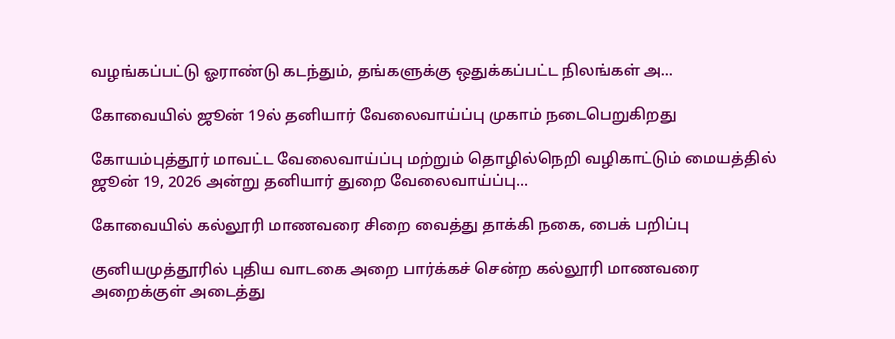வழங்கப்பட்டு ஓராண்டு கடந்தும், தங்களுக்கு ஒதுக்கப்பட்ட நிலங்கள் அ...

கோவையில் ஜூன் 19ல் தனியார் வேலைவாய்ப்பு முகாம் நடைபெறுகிறது

கோயம்புத்தூர் மாவட்ட வேலைவாய்ப்பு மற்றும் தொழில்நெறி வழிகாட்டும் மையத்தில் ஜூன் 19, 2026 அன்று தனியார் துறை வேலைவாய்ப்பு...

கோவையில் கல்லூரி மாணவரை சிறை வைத்து தாக்கி நகை, பைக் பறிப்பு

குனியமுத்தூரில் புதிய வாடகை அறை பார்க்கச் சென்ற கல்லூரி மாணவரை அறைக்குள் அடைத்து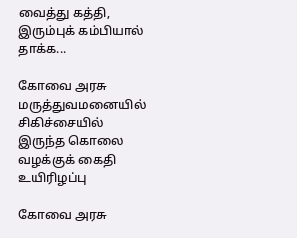வைத்து கத்தி, இரும்புக் கம்பியால் தாக்க...

கோவை அரசு மருத்துவமனையில் சிகிச்சையில் இருந்த கொலை வழக்குக் கைதி உயிரிழப்பு

கோவை அரசு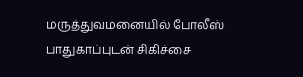மருத்துவமனையில் போலீஸ் பாதுகாப்புடன் சிகிச்சை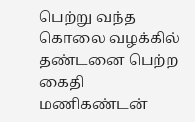பெற்று வந்த கொலை வழக்கில் தண்டனை பெற்ற கைதி மணிகண்டன்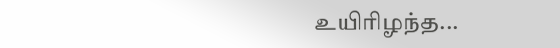உயிரிழந்த...